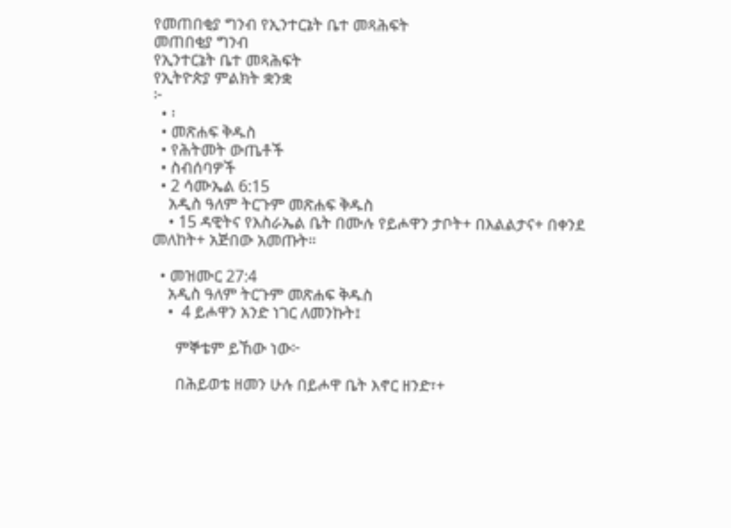የመጠበቂያ ግንብ የኢንተርኔት ቤተ መጻሕፍት
መጠበቂያ ግንብ
የኢንተርኔት ቤተ መጻሕፍት
የኢትዮጵያ ምልክት ቋንቋ
፦
  • ፡
  • መጽሐፍ ቅዱስ
  • የሕትመት ውጤቶች
  • ስብሰባዎች
  • 2 ሳሙኤል 6:15
    አዲስ ዓለም ትርጉም መጽሐፍ ቅዱስ
    • 15 ዳዊትና የእስራኤል ቤት በሙሉ የይሖዋን ታቦት+ በእልልታና+ በቀንደ መለከት+ አጅበው አመጡት።

  • መዝሙር 27:4
    አዲስ ዓለም ትርጉም መጽሐፍ ቅዱስ
    •  4 ይሖዋን አንድ ነገር ለመንኩት፤

      ምኞቴም ይኸው ነው፦

      በሕይወቴ ዘመን ሁሉ በይሖዋ ቤት እኖር ዘንድ፣+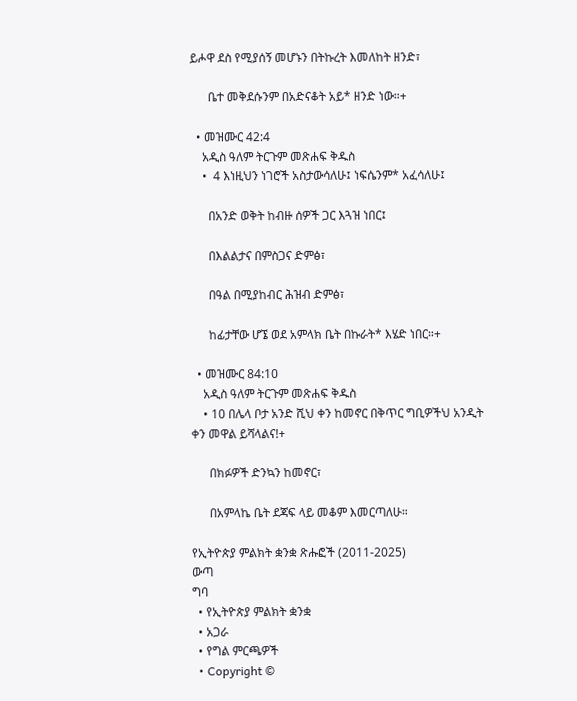ይሖዋ ደስ የሚያሰኝ መሆኑን በትኩረት እመለከት ዘንድ፣

      ቤተ መቅደሱንም በአድናቆት አይ* ዘንድ ነው።+

  • መዝሙር 42:4
    አዲስ ዓለም ትርጉም መጽሐፍ ቅዱስ
    •  4 እነዚህን ነገሮች አስታውሳለሁ፤ ነፍሴንም* አፈሳለሁ፤

      በአንድ ወቅት ከብዙ ሰዎች ጋር እጓዝ ነበር፤

      በእልልታና በምስጋና ድምፅ፣

      በዓል በሚያከብር ሕዝብ ድምፅ፣

      ከፊታቸው ሆኜ ወደ አምላክ ቤት በኩራት* እሄድ ነበር።+

  • መዝሙር 84:10
    አዲስ ዓለም ትርጉም መጽሐፍ ቅዱስ
    • 10 በሌላ ቦታ አንድ ሺህ ቀን ከመኖር በቅጥር ግቢዎችህ አንዲት ቀን መዋል ይሻላልና!+

      በክፉዎች ድንኳን ከመኖር፣

      በአምላኬ ቤት ደጃፍ ላይ መቆም እመርጣለሁ።

የኢትዮጵያ ምልክት ቋንቋ ጽሑፎች (2011-2025)
ውጣ
ግባ
  • የኢትዮጵያ ምልክት ቋንቋ
  • አጋራ
  • የግል ምርጫዎች
  • Copyright ©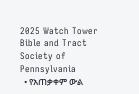2025 Watch Tower Bible and Tract Society of Pennsylvania
  • የአጠቃቀም ውል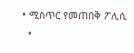• ሚስጥር የመጠበቅ ፖሊሲ
  •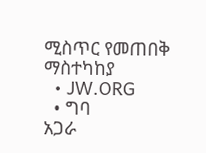ሚስጥር የመጠበቅ ማስተካከያ
  • JW.ORG
  • ግባ
አጋራ